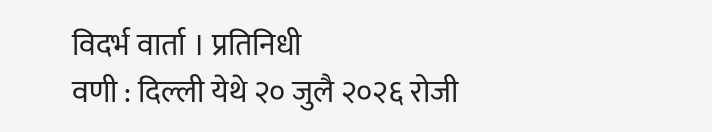विदर्भ वार्ता । प्रतिनिधी
वणी : दिल्ली येथे २० जुलै २०२६ रोजी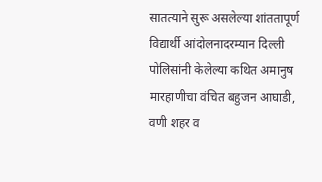सातत्याने सुरू असलेल्या शांततापूर्ण विद्यार्थी आंदोलनादरम्यान दिल्ली पोलिसांनी केलेल्या कथित अमानुष मारहाणीचा वंचित बहुजन आघाडी, वणी शहर व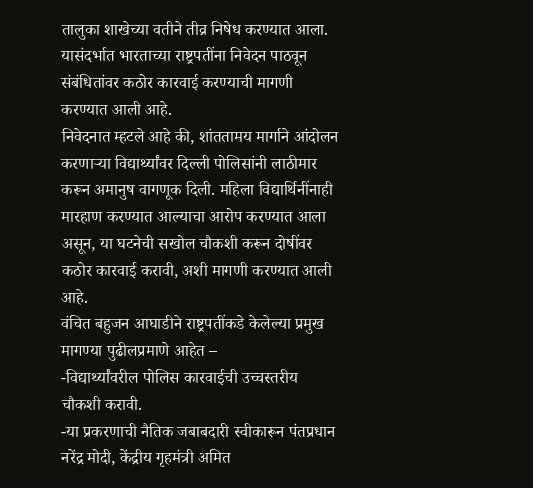तालुका शाखेच्या वतीने तीव्र निषेध करण्यात आला. यासंदर्भात भारताच्या राष्ट्रपतींना निवेदन पाठवून संबंधितांवर कठोर कारवाई करण्याची मागणी करण्यात आली आहे.
निवेदनात म्हटले आहे की, शांततामय मार्गाने आंदोलन करणाऱ्या विद्यार्थ्यांवर दिल्ली पोलिसांनी लाठीमार करून अमानुष वागणूक दिली. महिला विद्यार्थिनींनाही मारहाण करण्यात आल्याचा आरोप करण्यात आला असून, या घटनेची सखोल चौकशी करून दोषींवर कठोर कारवाई करावी, अशी मागणी करण्यात आली आहे.
वंचित बहुजन आघाडीने राष्ट्रपतींकडे केलेल्या प्रमुख मागण्या पुढीलप्रमाणे आहेत –
-विद्यार्थ्यांवरील पोलिस कारवाईची उच्चस्तरीय चौकशी करावी.
-या प्रकरणाची नैतिक जबाबदारी स्वीकारून पंतप्रधान नरेंद्र मोदी, केंद्रीय गृहमंत्री अमित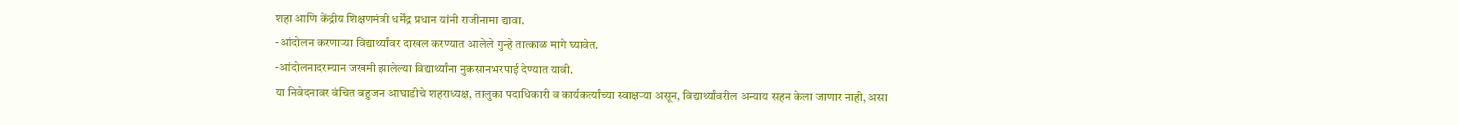शहा आणि केंद्रीय शिक्षणमंत्री धर्मेंद्र प्रधान यांनी राजीनामा द्यावा.
-आंदोलन करणाऱ्या विद्यार्थ्यांवर दाखल करण्यात आलेले गुन्हे तात्काळ मागे घ्यावेत.
-आंदोलनादरम्यान जखमी झालेल्या विद्यार्थ्यांना नुकसानभरपाई देण्यात यावी.
या निवेदनावर वंचित बहुजन आघाडीचे शहराध्यक्ष, तालुका पदाधिकारी व कार्यकर्त्यांच्या स्वाक्षऱ्या असून, विद्यार्थ्यांवरील अन्याय सहन केला जाणार नाही, असा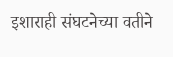इशाराही संघटनेच्या वतीने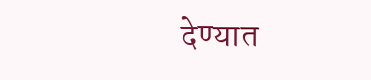देण्यात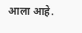आला आहे.